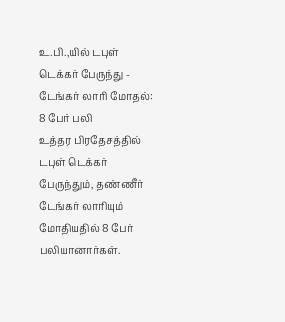உ.பி.,யில் டபுள் டெக்கர் பேருந்து - டேங்கர் லாரி மோதல்: 8 பேர் பலி
உத்தர பிரதேசத்தில் டபுள் டெக்கர் பேருந்தும், தண்ணீர் டேங்கர் லாரியும் மோதியதில் 8 பேர் பலியானார்கள்.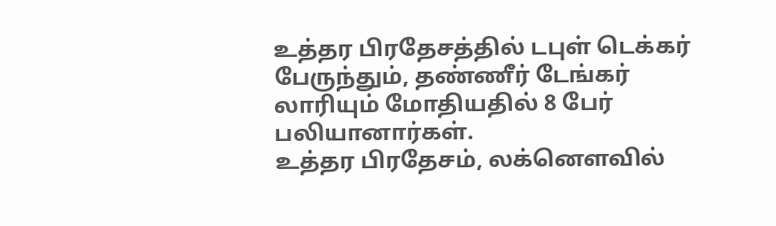உத்தர பிரதேசத்தில் டபுள் டெக்கர் பேருந்தும், தண்ணீர் டேங்கர் லாரியும் மோதியதில் 8 பேர் பலியானார்கள்.
உத்தர பிரதேசம், லக்னௌவில்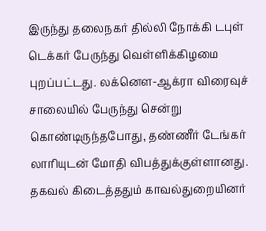இருந்து தலைநகர் தில்லி நோக்கி டபுள் டெக்கர் பேருந்து வெள்ளிக்கிழமை புறப்பட்டது. லக்னௌ-ஆக்ரா விரைவுச் சாலையில் பேருந்து சென்று கொண்டிருந்தபோது, தண்ணீர் டேங்கர் லாரியுடன் மோதி விபத்துக்குள்ளானது.
தகவல் கிடைத்ததும் காவல்துறையினர்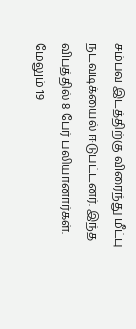சம்பவ இடத்திற்கு விரைந்து மீட்பு நடவடிக்யைல் ஈடுபட்டனர். இந்த விபத்தில் 8 பேர் பலியானார்கள். மேலும் 19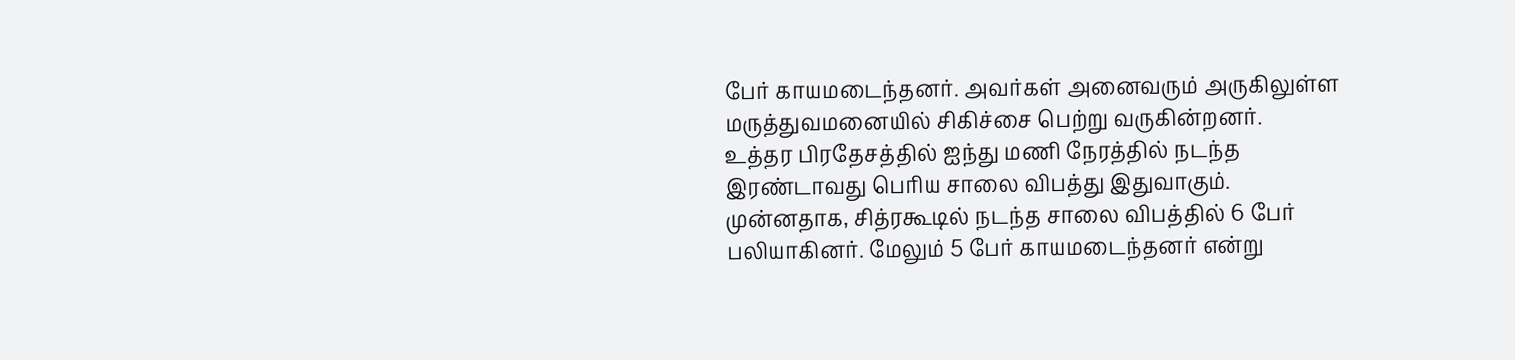பேர் காயமடைந்தனர். அவர்கள் அனைவரும் அருகிலுள்ள மருத்துவமனையில் சிகிச்சை பெற்று வருகின்றனர்.
உத்தர பிரதேசத்தில் ஐந்து மணி நேரத்தில் நடந்த இரண்டாவது பெரிய சாலை விபத்து இதுவாகும். முன்னதாக, சித்ரகூடில் நடந்த சாலை விபத்தில் 6 பேர் பலியாகினர். மேலும் 5 பேர் காயமடைந்தனர் என்று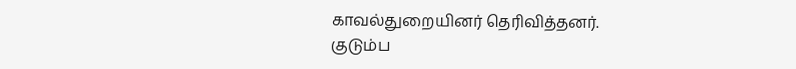காவல்துறையினர் தெரிவித்தனர்.
குடும்ப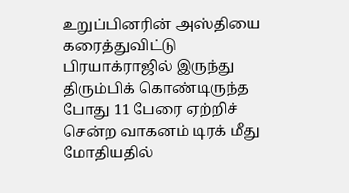உறுப்பினரின் அஸ்தியை கரைத்துவிட்டு பிரயாக்ராஜில் இருந்து திரும்பிக் கொண்டிருந்த போது 11 பேரை ஏற்றிச் சென்ற வாகனம் டிரக் மீது மோதியதில்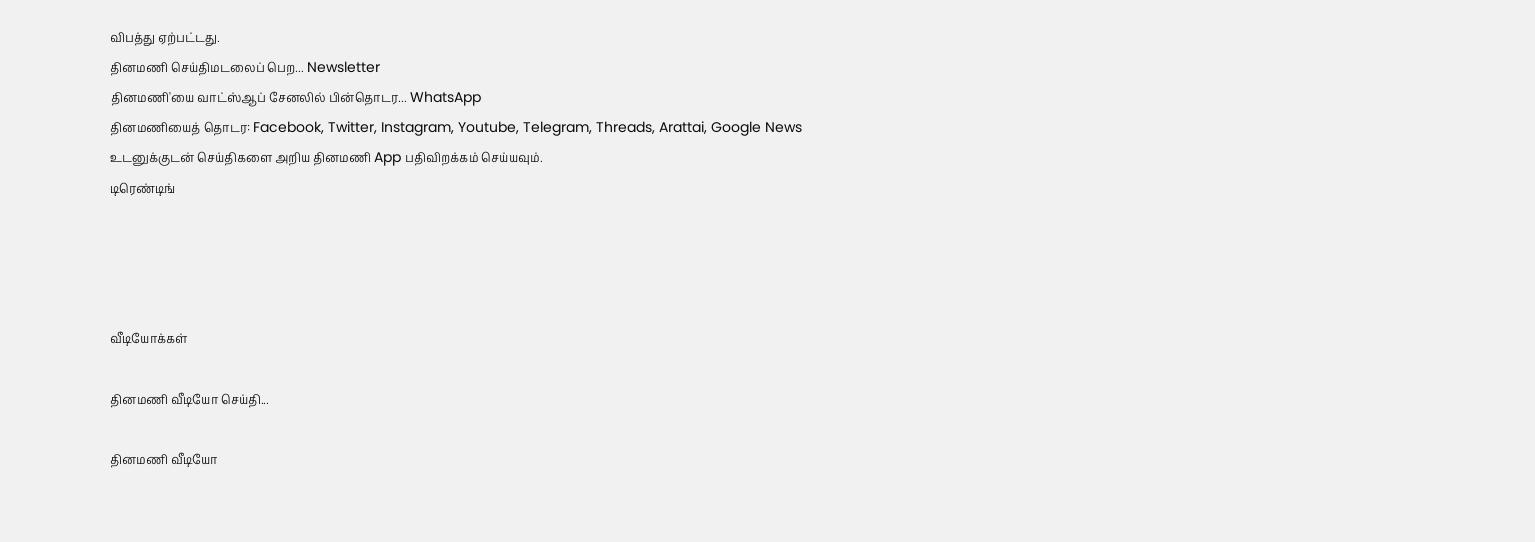விபத்து ஏற்பட்டது.
தினமணி செய்திமடலைப் பெற... Newsletter
தினமணி'யை வாட்ஸ்ஆப் சேனலில் பின்தொடர... WhatsApp
தினமணியைத் தொடர: Facebook, Twitter, Instagram, Youtube, Telegram, Threads, Arattai, Google News
உடனுக்குடன் செய்திகளை அறிய தினமணி App பதிவிறக்கம் செய்யவும்.
டிரெண்டிங்




வீடியோக்கள்

தினமணி வீடியோ செய்தி...

தினமணி வீடியோ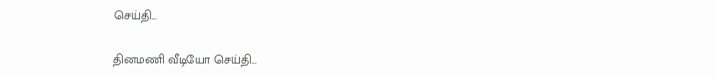செய்தி...

தினமணி வீடியோ செய்தி...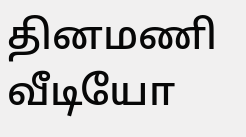தினமணி வீடியோ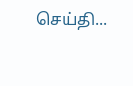செய்தி...